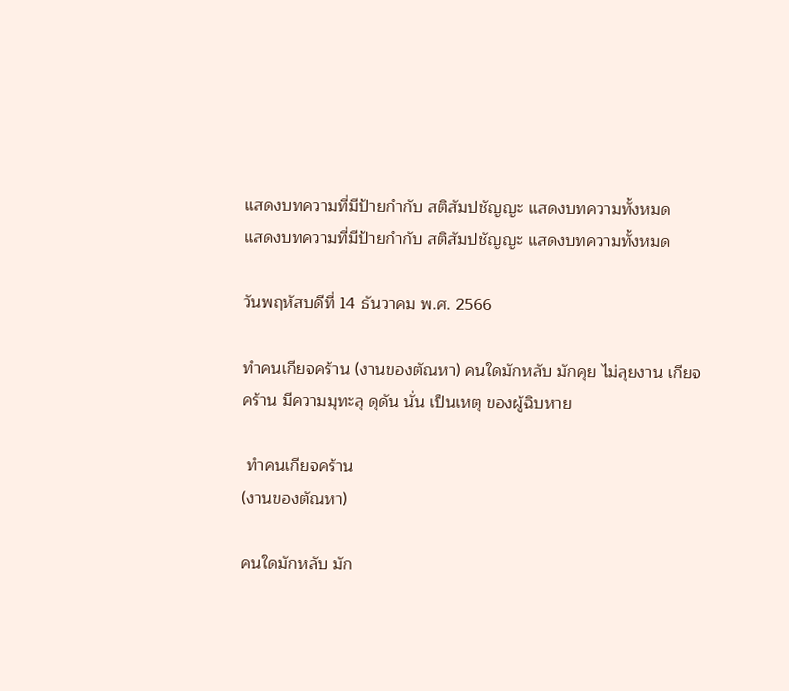แสดงบทความที่มีป้ายกำกับ สติสัมปชัญญะ แสดงบทความทั้งหมด
แสดงบทความที่มีป้ายกำกับ สติสัมปชัญญะ แสดงบทความทั้งหมด

วันพฤหัสบดีที่ 14 ธันวาคม พ.ศ. 2566

ทำคนเกียจคร้าน (งานของตัณหา) คนใดมักหลับ มักคุย ไม่ลุยงาน เกียจคร้าน มีความมุทะลุ ดุดัน นั่น เป็นเหตุ ของผู้ฉิบหาย

 ทำคนเกียจคร้าน
(งานของตัณหา)

คนใดมักหลับ มัก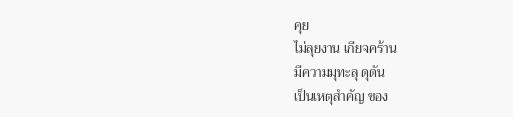คุย
ไม่ลุยงาน เกียจคร้าน
มีความมุทะลุ ดุดัน
เป็นเหตุสำคัญ ของ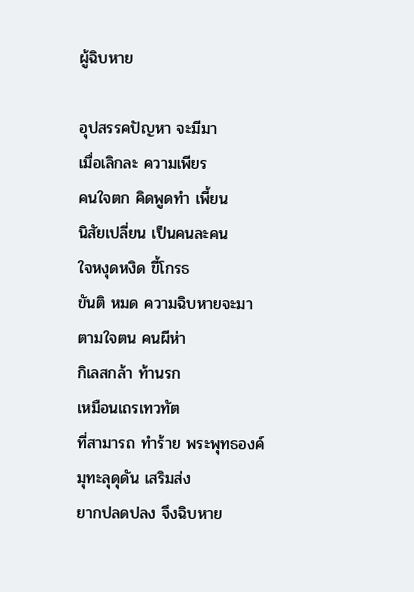ผู้ฉิบหาย

อุปสรรคปัญหา จะมีมา
เมื่อเลิกละ ความเพียร
คนใจตก คิดพูดทำ เพี้ยน
นิสัยเปลี่ยน เป็นคนละคน
ใจหงุดหงิด ขี้โกรธ
ขันติ หมด ความฉิบหายจะมา
ตามใจตน คนผีห่า
กิเลสกล้า ท้านรก
เหมือนเถรเทวทัต
ที่สามารถ ทำร้าย พระพุทธองค์
มุทะลุดุดัน เสริมส่ง
ยากปลดปลง จึงฉิบหาย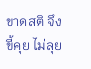ขาดสติ จึงขี้คุย ไม่ลุย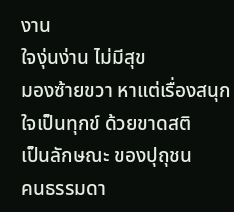งาน
ใจงุ่นง่าน ไม่มีสุข
มองซ้ายขวา หาแต่เรื่องสนุก
ใจเป็นทุกข์ ด้วยขาดสติ
เป็นลักษณะ ของปุถุชน
คนธรรมดา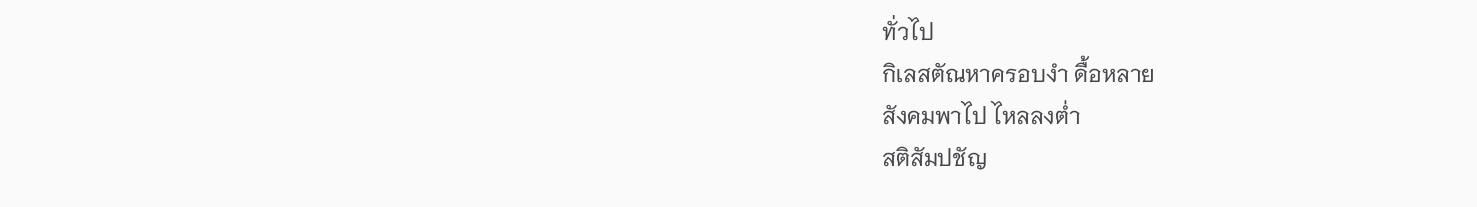ทั่วไป
กิเลสตัณหาครอบงำ ดื้อหลาย
สังคมพาไป ไหลลงต่ำ
สติสัมปชัญ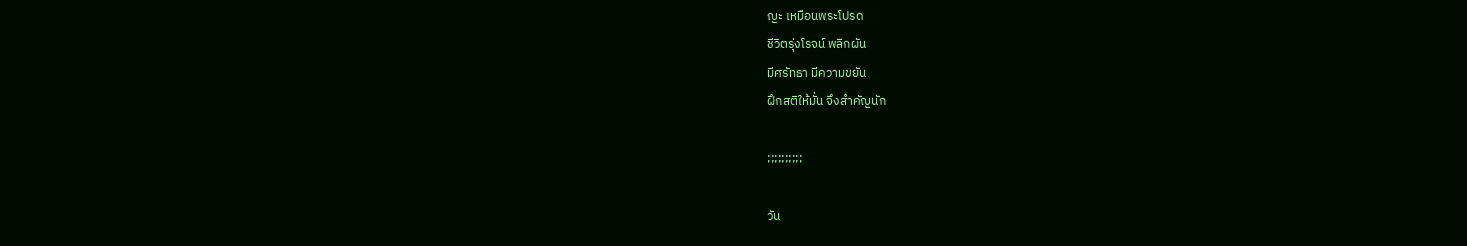ญะ เหมือนพระโปรด
ชีวิตรุ่งโรจน์ พลิกผัน
มีศรัทธา มีความขยัน
ฝึกสติให้มั่น จึงสำคัญนัก

;;;;;;;;;;

วัน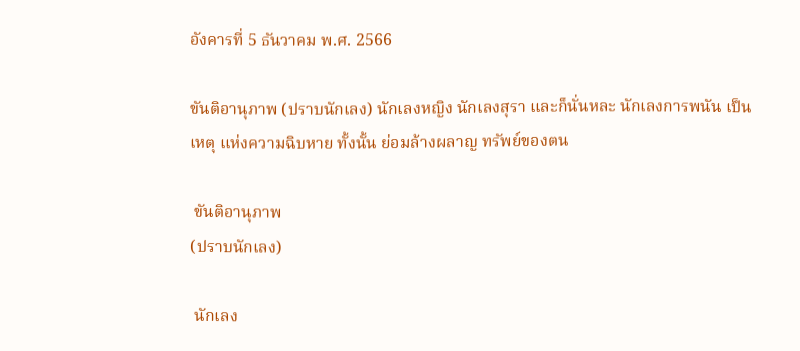อังคารที่ 5 ธันวาคม พ.ศ. 2566

ขันติอานุภาพ (ปราบนักเลง) นักเลงหญิง นักเลงสุรา และก็นั่นหละ นักเลงการพนัน เป็นเหตุ แห่งความฉิบหาย ทั้งนั้น ย่อมล้างผลาญ ทรัพย์ของตน

 ขันติอานุภาพ
(ปราบนักเลง)

 นักเลง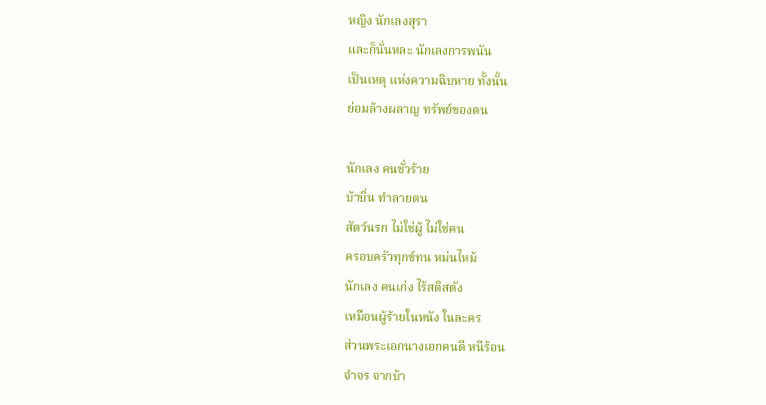หญิง นักเลงสุรา
และก็นั่นหละ นักเลงการพนัน
เป็นเหตุ แห่งความฉิบหาย ทั้งนั้น
ย่อมล้างผลาญ ทรัพย์ของตน

นักเลง คนชั่วร้าย
บ้าบิ่น ทำลายตน
สัตว์นรก ไม่ใช่ผู้ ไม่ใช่คน
ครอบครัวทุกข์ทน หม่นไหม้
นักเลง คนเก่ง ไร้สติสตัง
เหมือนผู้ร้ายในหนัง ในละคร
ส่วนพระเอกนางเอกคนดี หนีร้อน
จำจร จากบ้า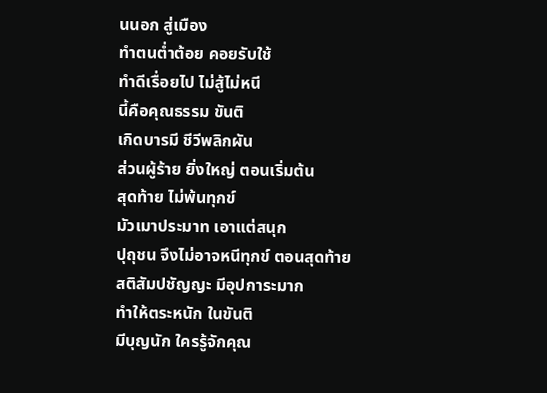นนอก สู่เมือง
ทำตนต่ำต้อย คอยรับใช้
ทำดีเรื่อยไป ไม่สู้ไม่หนี
นี้คือคุณธรรม ขันติ
เกิดบารมี ชีวีพลิกผัน
ส่วนผู้ร้าย ยิ่งใหญ่ ตอนเริ่มต้น
สุดท้าย ไม่พ้นทุกข์
มัวเมาประมาท เอาแต่สนุก
ปุถุชน จึงไม่อาจหนีทุกข์ ตอนสุดท้าย
สติสัมปชัญญะ มีอุปการะมาก
ทำให้ตระหนัก ในขันติ
มีบุญนัก ใครรู้จักคุณ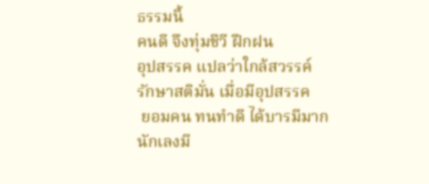ธรรมนี้
คนดี จึงทุ่มชีวี ฝึกฝน
อุปสรรค แปลว่าใกล้สวรรค์
รักษาสติมั่น เมื่อมีอุปสรรค
 ยอมคน ทนทำดี ได้บารมีมาก
นักเลงมี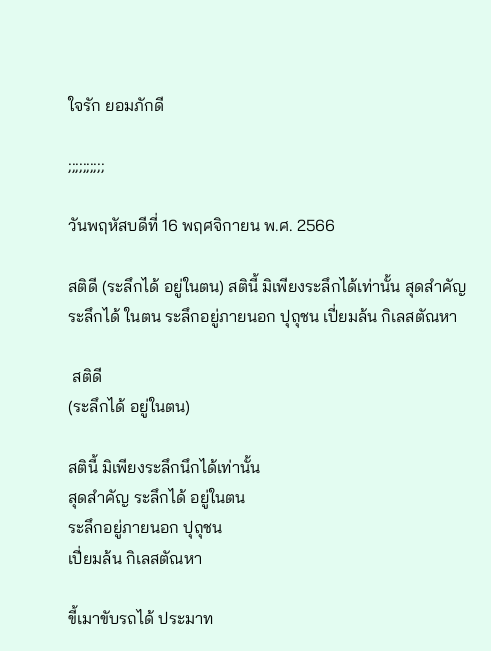ใจรัก ยอมภักดี

;;;;;;;;;;

วันพฤหัสบดีที่ 16 พฤศจิกายน พ.ศ. 2566

สติดี (ระลึกได้ อยู่ในตน) สตินี้ มิเพียงระลึกได้เท่านั้น สุดสำคัญ ระลึกได้ ในตน ระลึกอยู่ภายนอก ปุถุชน เปี่ยมล้น กิเลสตัณหา

 สติดี
(ระลึกได้ อยู่ในตน)

สตินี้ มิเพียงระลึกนึกได้เท่านั้น
สุดสำคัญ ระลึกได้ อยู่ในตน
ระลึกอยู่ภายนอก ปุถุชน
เปี่ยมล้น กิเลสตัณหา

ขี้เมาขับรถได้ ประมาท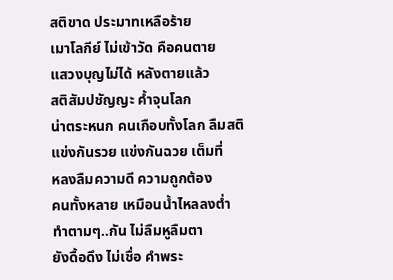สติขาด ประมาทเหลือร้าย
เมาโลกีย์ ไม่เข้าวัด คือคนตาย
แสวงบุญไม่ได้ หลังตายแล้ว
สติสัมปชัญญะ ค้ำจุนโลก
น่าตระหนก คนเกือบทั้งโลก ลืมสติ
แข่งกันรวย แข่งกันฉวย เต็มที่
หลงลืมความดี ความถูกต้อง
คนทั้งหลาย เหมือนน้ำไหลลงต่ำ
ทำตามๆ..กัน ไม่ลืมหูลืมตา
ยังดื้อดึง ไม่เชื่อ คำพระ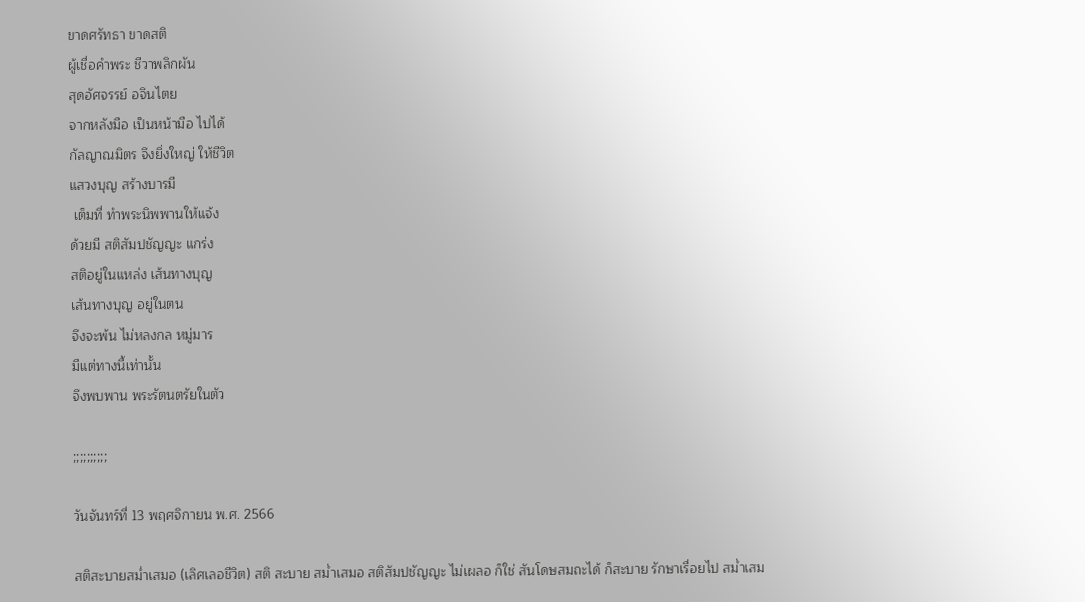ขาดศรัทธา ขาดสติ
ผู้เชื่อคำพระ ชีวาพลิกผัน
สุดอัศจรรย์ อจินไตย
จากหลังมือ เป็นหน้ามือ ไปได้
กัลญาณมิตร จึงยิ่งใหญ่ ให้ชีวิต
แสวงบุญ สร้างบารมี
 เต็มที่ ทำพระนิพพานให้แจ้ง
ด้วยมี สติสัมปชัญญะ แกร่ง
สติอยู่ในแหล่ง เส้นทางบุญ
เส้นทางบุญ อยู่ในตน
จึงจะพ้น ไม่หลงกล หมู่มาร
มีแต่ทางนี้เท่านั้น
จึงพบพาน พระรัตนตรัยในตัว

;;;;;;;;;;

วันจันทร์ที่ 13 พฤศจิกายน พ.ศ. 2566

สติสะบายสม่ำเสมอ (เลิศเลอชีวิต) สติ สะบาย สม่ำเสมอ สติสัมปชัญญะ ไม่เผลอ ก็ใช่ สันโดษสมถะได้ ก็สะบาย รักษาเรื่อยไป สม่ำเสม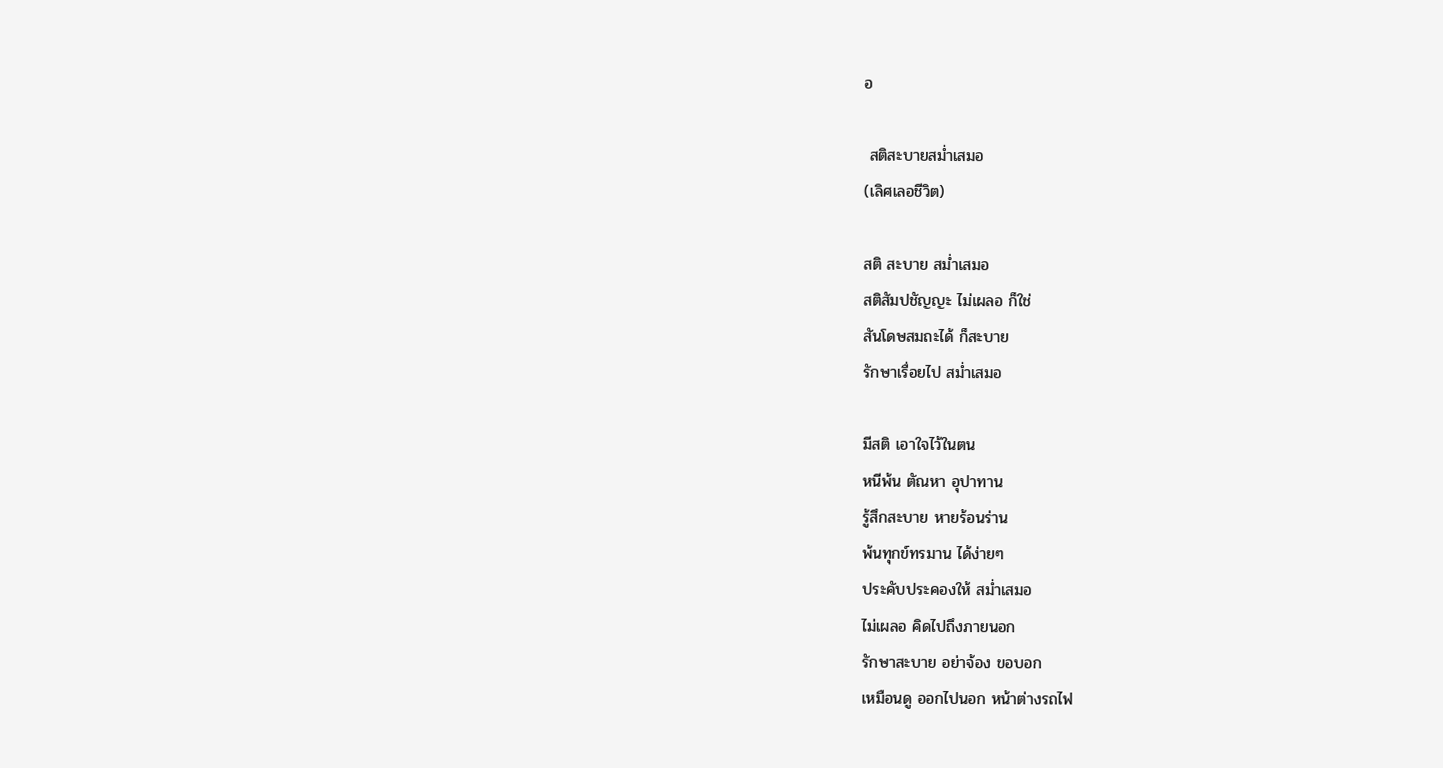อ

 สติสะบายสม่ำเสมอ
(เลิศเลอชีวิต)

สติ สะบาย สม่ำเสมอ
สติสัมปชัญญะ ไม่เผลอ ก็ใช่
สันโดษสมถะได้ ก็สะบาย
รักษาเรื่อยไป สม่ำเสมอ

มีสติ เอาใจไว้ในตน
หนีพ้น ตัณหา อุปาทาน
รู้สึกสะบาย หายร้อนร่าน
พ้นทุกข์ทรมาน ได้ง่ายๆ
ประคับประคองให้ สม่ำเสมอ
ไม่เผลอ คิดไปถึงภายนอก
รักษาสะบาย อย่าจ้อง ขอบอก
เหมือนดู ออกไปนอก หน้าต่างรถไฟ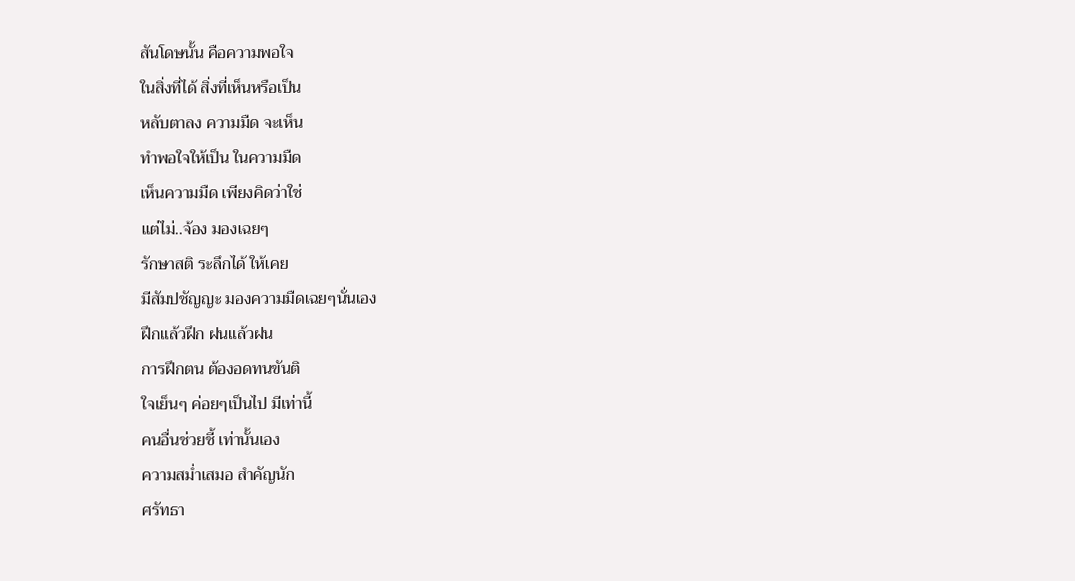สันโดษนั้น คือความพอใจ
ในสิ่งที่ได้ สิ่งที่เห็นหรือเป็น
หลับตาลง ความมืด จะเห็น
ทำพอใจให้เป็น ในความมืด
เห็นความมืด เพียงคิดว่าใช่
แต่ไม่..จ้อง มองเฉยๆ
รักษาสติ ระลึกได้ ให้เคย
มีสัมปชัญญะ มองความมืดเฉยๆนั่นเอง
ฝึกแล้วฝึก ฝนแล้วฝน
การฝึกตน ต้องอดทนขันติ
ใจเย็นๆ ค่อยๆเป็นไป มีเท่านี้
คนอื่นช่วยชี้ เท่านั้นเอง
ความสม่ำเสมอ สำคัญนัก
ศรัทธา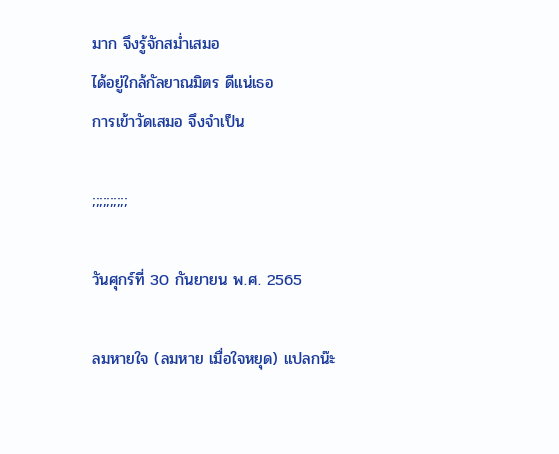มาก จึงรู้จักสม่ำเสมอ
ได้อยู่ใกล้กัลยาณมิตร ดีแน่เธอ
การเข้าวัดเสมอ จึงจำเป็น

;;;;;;;;;;

วันศุกร์ที่ 30 กันยายน พ.ศ. 2565

ลมหายใจ (ลมหาย เมื่อใจหยุด) แปลกน๊ะ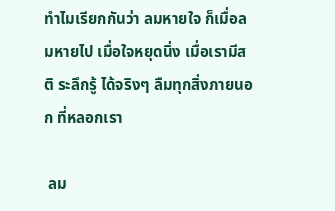ทำไมเรียกกันว่า ลมหายใจ ก็เมื่อลมหายไป เมื่อใจหยุดนิ่ง เมื่อเรามีสติ ระลึกรู้ ได้จริงๆ ลืมทุกสิ่งภายนอก ที่หลอกเรา

 ลม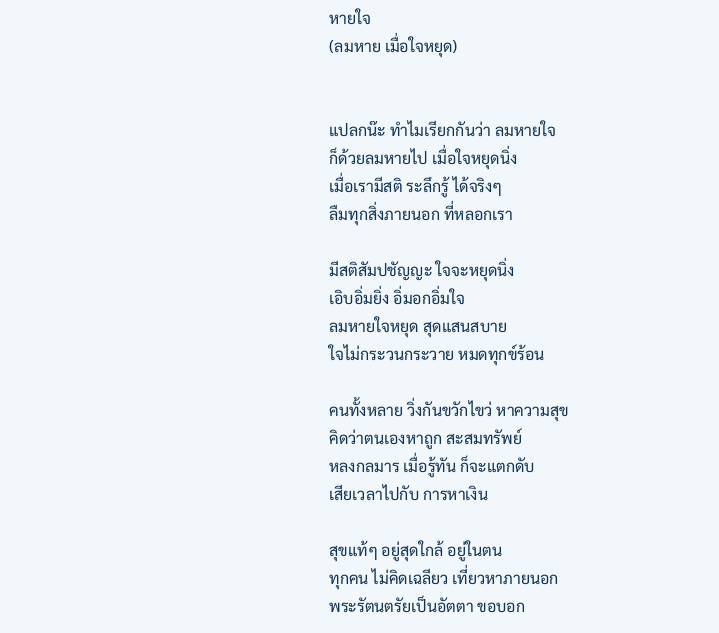หายใจ
(ลมหาย เมื่อใจหยุด)


แปลกน๊ะ ทำไมเรียกกันว่า ลมหายใจ
ก็ด้วยลมหายไป เมื่อใจหยุดนิ่ง
เมื่อเรามีสติ ระลึกรู้ ได้จริงๆ
ลืมทุกสิ่งภายนอก ที่หลอกเรา

มีสติสัมปชัญญะ ใจจะหยุดนิ่ง
เอิบอิ่มยิ่ง อิ่มอกอิ่มใจ
ลมหายใจหยุด สุดแสนสบาย
ใจไม่กระวนกระวาย หมดทุกข์ร้อน

คนทั้งหลาย วิ่งกันขวักไขว่ หาความสุข
คิดว่าตนเองหาถูก สะสมทรัพย์
หลงกลมาร เมื่อรู้ทัน ก็จะแตกดับ
เสียเวลาไปกับ การหาเงิน

สุขแท้ๆ อยู่สุดใกล้ อยู่ในตน
ทุกคน ไม่คิดเฉลียว เที่ยวหาภายนอก
พระรัตนตรัยเป็นอัตตา ขอบอก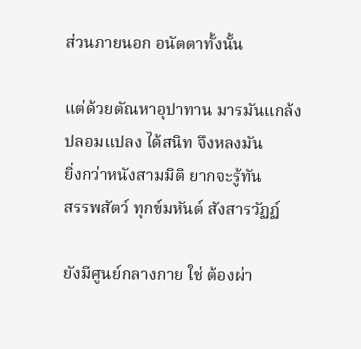ส่วนภายนอก อนัตตาทั้งนั้น

แต่ด้วยตัณหาอุปาทาน มารมันแกล้ง
ปลอมแปลง ได้สนิท จึงหลงมัน
ยิ่งกว่าหนังสามมิติ ยากจะรู้ทัน
สรรพสัตว์ ทุกข์มหันต์ สังสารวัฏฏ์

ยังมีศูนย์กลางกาย ใช่ ต้องผ่า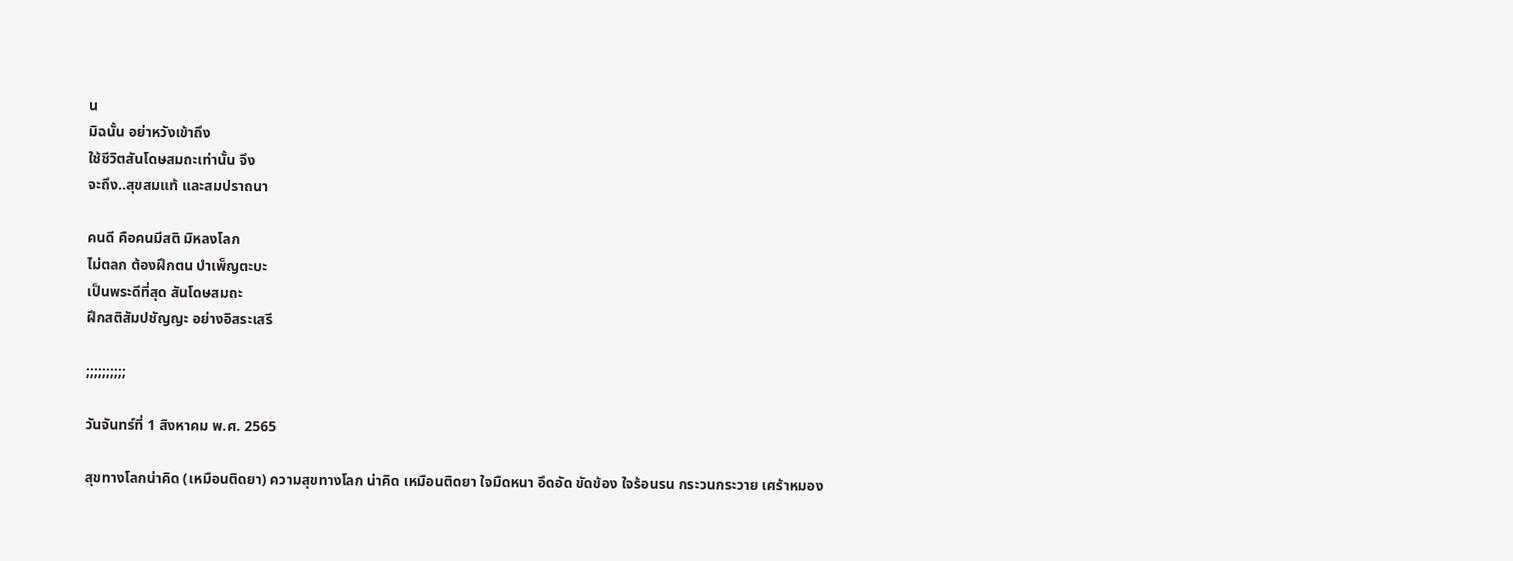น
มิฉนั้น อย่าหวังเข้าถึง
ใช้ชีวิตสันโดษสมถะเท่านั้น จึง
จะถึง..สุขสมแท้ และสมปราถนา

คนดี คือคนมีสติ มิหลงโลก
ไม่ตลก ต้องฝึกตน บำเพ็ญตะบะ
เป็นพระดีที่สุด สันโดษสมถะ
ฝึกสติสัมปชัญญะ อย่างอิสระเสรี

;;;;;;;;;;

วันจันทร์ที่ 1 สิงหาคม พ.ศ. 2565

สุขทางโลกน่าคิด (เหมือนติดยา) ความสุขทางโลก น่าคิด เหมือนติดยา ใจมืดหนา อึดอัด ขัดข้อง ใจร้อนรน กระวนกระวาย เศร้าหมอง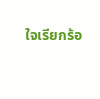ใจเรียกร้อ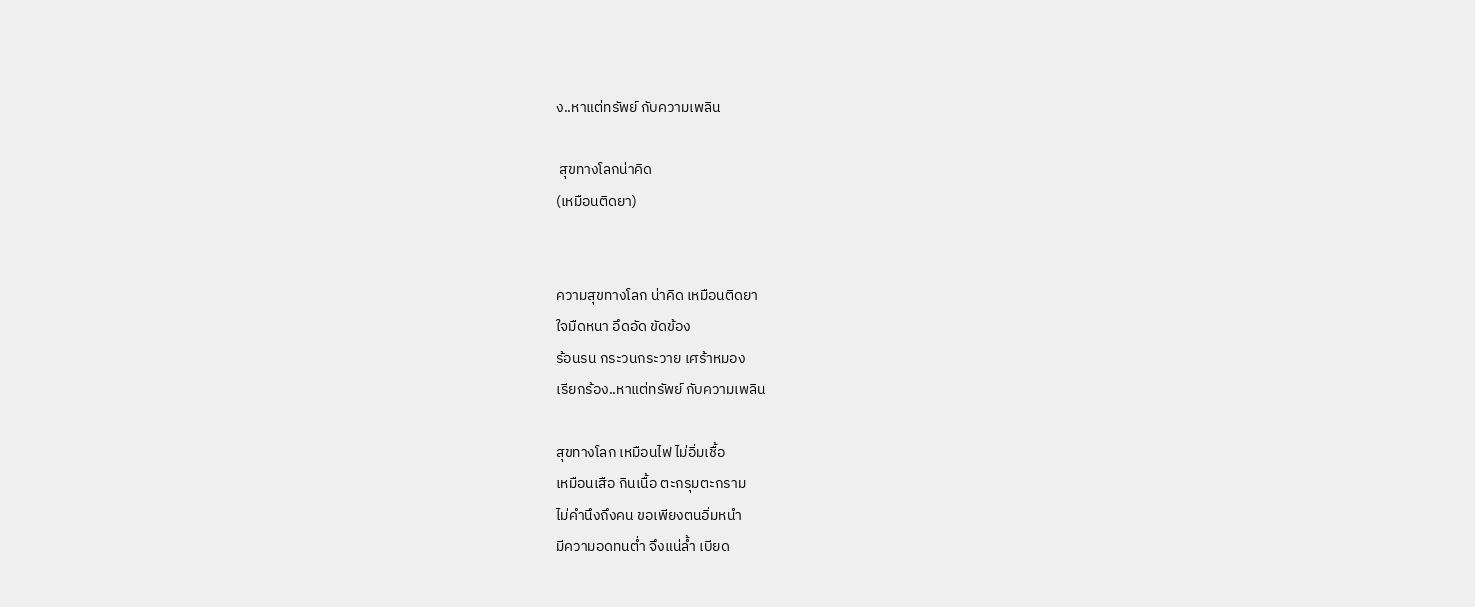ง..หาแต่ทรัพย์ กับความเพลิน

 สุขทางโลกน่าคิด
(เหมือนติดยา)


ความสุขทางโลก น่าคิด เหมือนติดยา
ใจมืดหนา อึดอัด ขัดข้อง
ร้อนรน กระวนกระวาย เศร้าหมอง
เรียกร้อง..หาแต่ทรัพย์ กับความเพลิน

สุขทางโลก เหมือนไฟ ไม่อิ่มเชื้อ
เหมือนเสือ กินเนื้อ ตะกรุมตะกราม
ไม่คำนึงถึงคน ขอเพียงตนอิ่มหนำ
มีความอดทนต่ำ จึงแน่ล้ำ เบียด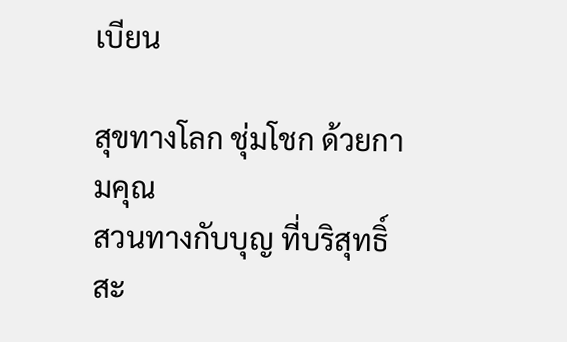เบียน

สุขทางโลก ชุ่มโชก ด้วยกามคุณ
สวนทางกับบุญ ที่บริสุทธิ์สะ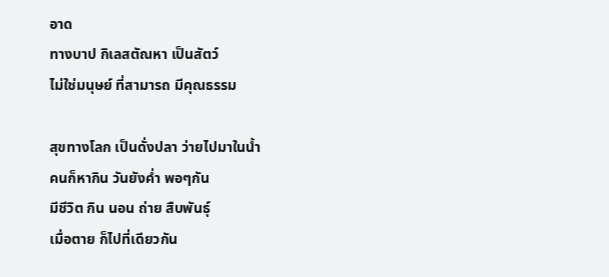อาด
ทางบาป กิเลสตัณหา เป็นสัตว์
ไม่ใช่มนุษย์ ที่สามารถ มีคุณธรรม

สุขทางโลก เป็นดั่งปลา ว่ายไปมาในน้ำ
คนก็หากิน วันยังค่ำ พอๆกัน
มีชีวิต กิน นอน ถ่าย สืบพันธุ์
เมื่อตาย ก็ไปที่เดียวกัน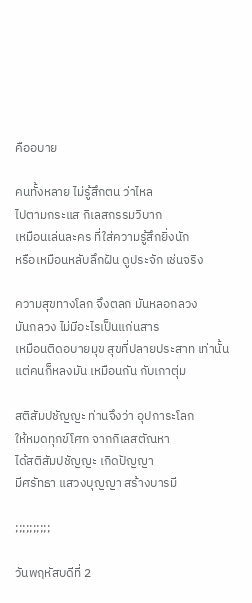คืออบาย

คนทั้งหลาย ไม่รู้สึกตน ว่าไหล
ไปตามกระแส กิเลสกรรมวิบาก
เหมือนเล่นละคร ที่ใส่ความรู้สึกยิ่งนัก
หรือเหมือนหลับลึกฝัน ดูประจัก เช่นจริง

ความสุขทางโลก จึงตลก มันหลอกลวง
มันกลวง ไม่มีอะไรเป็นแก่นสาร
เหมือนติดอบายมุข สุขที่ปลายประสาท เท่านั้น
แต่คนก็หลงมัน เหมือนกัน กับเกาตุ่ม

สติสัมปชัญญะ ท่านจึงว่า อุปการะโลก
ให้หมดทุกข์โศก จากกิเลสตัณหา
ได้สติสัมปชัญญะ เกิดปัญญา
มีศรัทธา แสวงบุญญา สร้างบารมี

;;;;;;;;;;

วันพฤหัสบดีที่ 2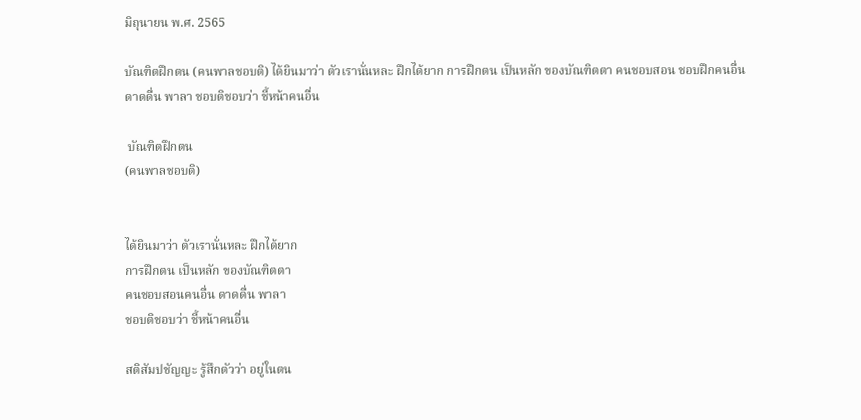มิถุนายน พ.ศ. 2565

บัณฑิตฝึกตน (คนพาลชอบติ) ได้ยินมาว่า ตัวเรานั่นหละ ฝึกได้ยาก การฝึกตน เป็นหลัก ของบัณฑิตตา คนชอบสอน ชอบฝึกคนอื่น ดาดดื่น พาลา ชอบติชอบว่า ชี้หน้าคนอื่น

 บัณฑิตฝึกตน
(คนพาลชอบติ)


ได้ยินมาว่า ตัวเรานั่นหละ ฝึกได้ยาก
การฝึกตน เป็นหลัก ของบัณฑิตตา
คนชอบสอนคนอื่น ดาดดื่น พาลา
ชอบติชอบว่า ชี้หน้าคนอื่น

สติสัมปชัญญะ รู้สึกตัวว่า อยู่ในตน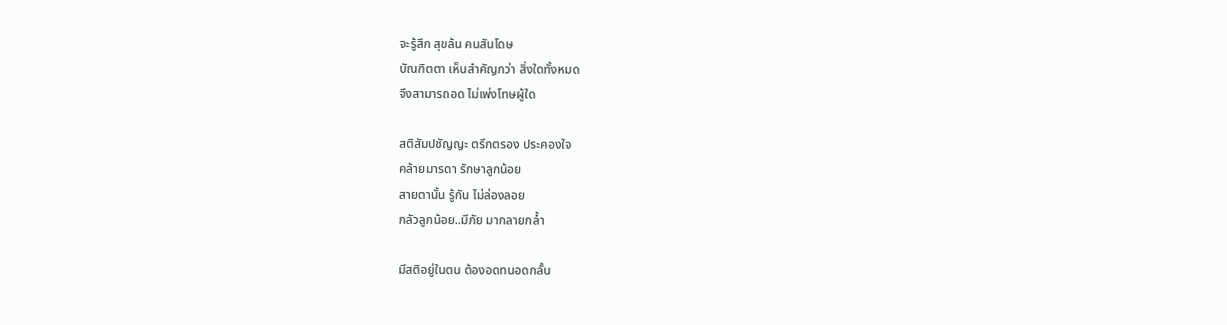จะรู้สึก สุขล้น คนสันโดษ
บัณฑิตตา เห็นสำคัญกว่า สิ่งใดทั้งหมด
จึงสามารถอด ไม่เพ่งโทษผู้ใด

สติสัมปชัญญะ ตรึกตรอง ประคองใจ
คล้ายมารดา รักษาลูกน้อย
สายตานั้น รู้กัน ไม่ล่องลอย
กลัวลูกน้อย..มีภัย มากลายกล้ำ

มีสติอยู่ในตน ต้องอดทนอดกลั้น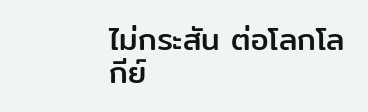ไม่กระสัน ต่อโลกโลกีย์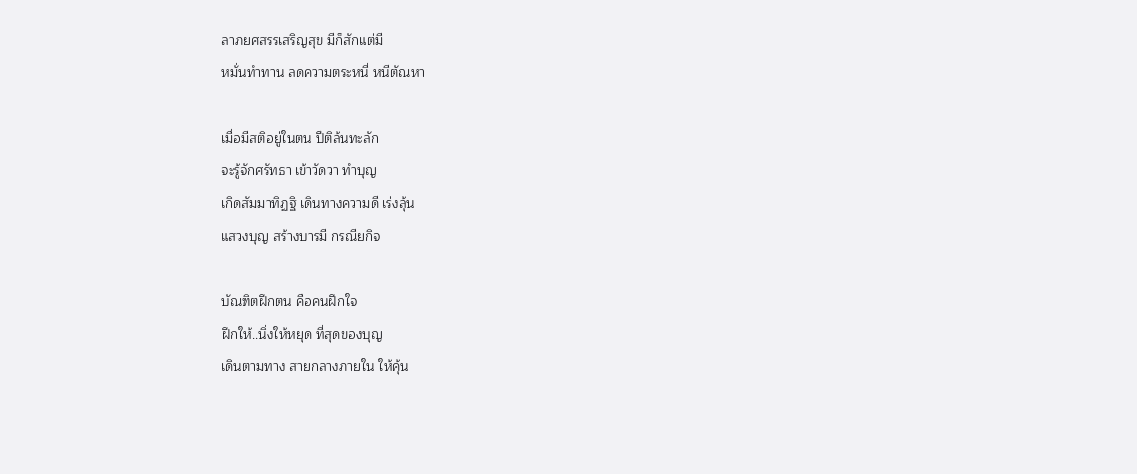ลาภยศสรรเสริญสุข มีก็สักแต่มี
หมั่นทำทาน ลดความตระหนี่ หนีตัณหา

เมื่อมีสติอยู่ในตน ปีติล้นทะลัก
จะรู้จักศรัทธา เข้าวัดวา ทำบุญ
เกิดสัมมาทิฏฐิ เดินทางความดี เร่งลุ้น
แสวงบุญ สร้างบารมี กรณียกิจ

บัณฑิตฝึกตน คือคนฝึกใจ
ฝึกให้..นิ่งให้หยุด ที่สุดของบุญ
เดินตามทาง สายกลางภายใน ให้คุ้น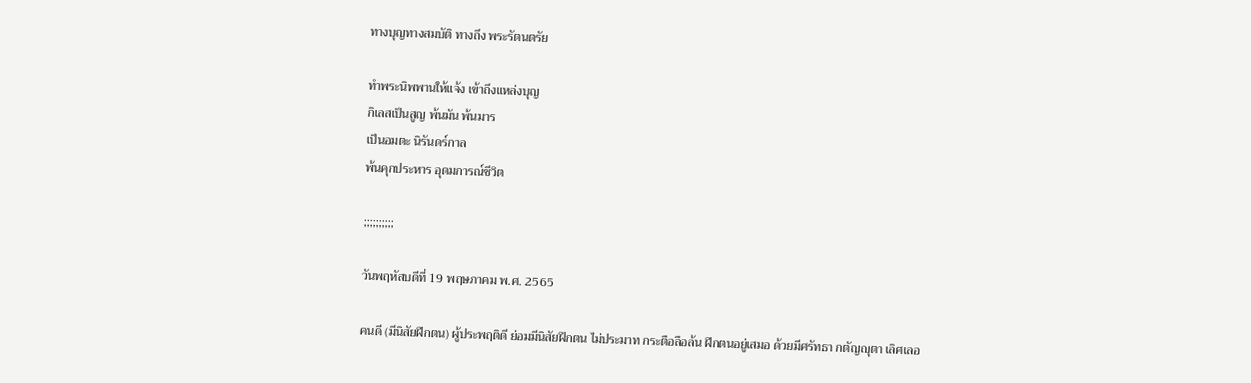ทางบุญทางสมบัติ ทางถึง พระรัตนตรัย

ทำพระนิพพานให้แจ้ง เข้าถึงแหล่งบุญ
กิเลสเป็นสูญ พ้นมัน พ้นมาร
เป็นอมตะ นิรันดร์กาล
พ้นคุกประหาร อุดมการณ์ชีวิต

;;;;;;;;;;

วันพฤหัสบดีที่ 19 พฤษภาคม พ.ศ. 2565

คนดี (มีนิสัยฝึกตน) ผู้ประพฤติดี ย่อมมีนิสัยฝึกตน ไม่ประมาท กระตือลือล้น ฝึกตนอยู่เสมอ ด้วยมีศรัทธา กตัญญุตา เลิศเลอ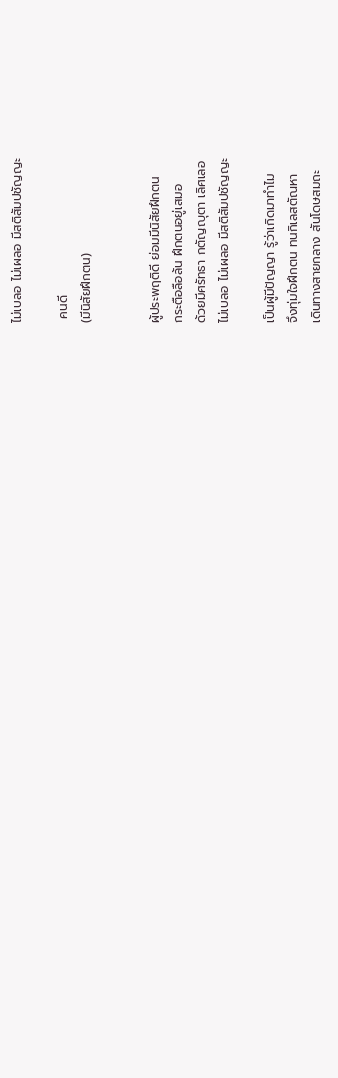ไม่เบลอ ไม่เผลอ มีสติสัมปชัญญะ

 คนดี
(มีนิสัยฝึกตน)


ผู้ประพฤติดี ย่อมมีนิสัยฝึกตน
กระตือลือล้น ฝึกตนอยู่เสมอ
ด้วยมีศรัทธา กตัญญุตา เลิศเลอ
ไม่เบลอ ไม่เผลอ มีสติสัมปชัญญะ

เป็นผู้มีปัญญา รู้ว่าเกิดมาทำไม
จึงทุ่มใจฝึกตน ทนกิเลสตัณหา
เดินทางสายกลาง สันโดษสมถะ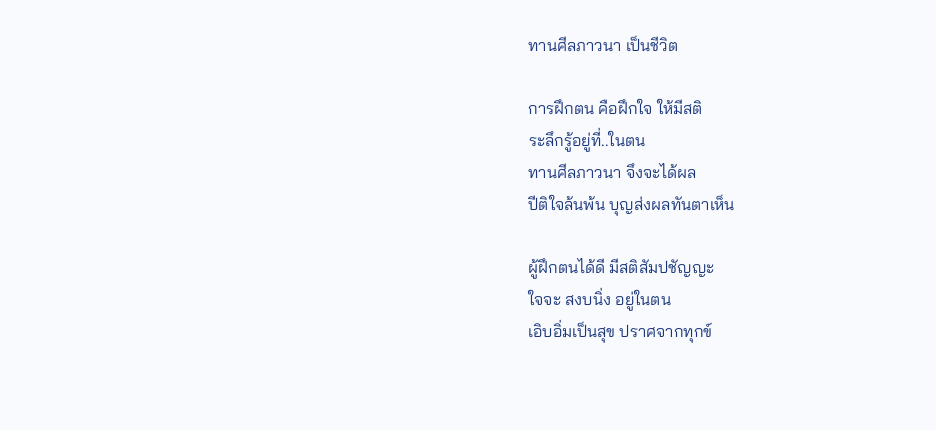ทานศีลภาวนา เป็นชีวิต

การฝึกตน คือฝึกใจ ให้มีสติ
ระลึกรู้อยู่ที่..ในตน
ทานศีลภาวนา จึงจะได้ผล
ปีติใจล้นพ้น บุญส่งผลทันตาเห็น

ผู้ฝึกตนได้ดี มีสติสัมปชัญญะ
ใจจะ สงบนิ่ง อยู่ในตน
เอิบอิ่มเป็นสุข ปราศจากทุกข์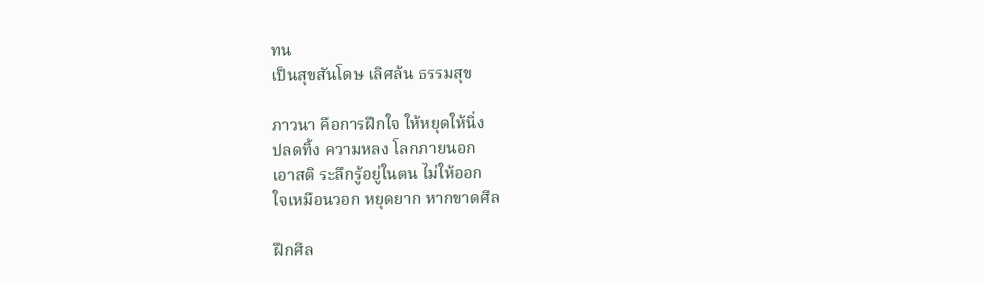ทน
เป็นสุขสันโดษ เลิศล้น ธรรมสุข

ภาวนา คือการฝึกใจ ให้หยุดให้นิ่ง
ปลดทิ้ง ความหลง โลกภายนอก
เอาสติ ระลึกรู้อยู่ในตน ไม่ให้ออก
ใจเหมือนวอก หยุดยาก หากขาดศีล

ฝึกศีล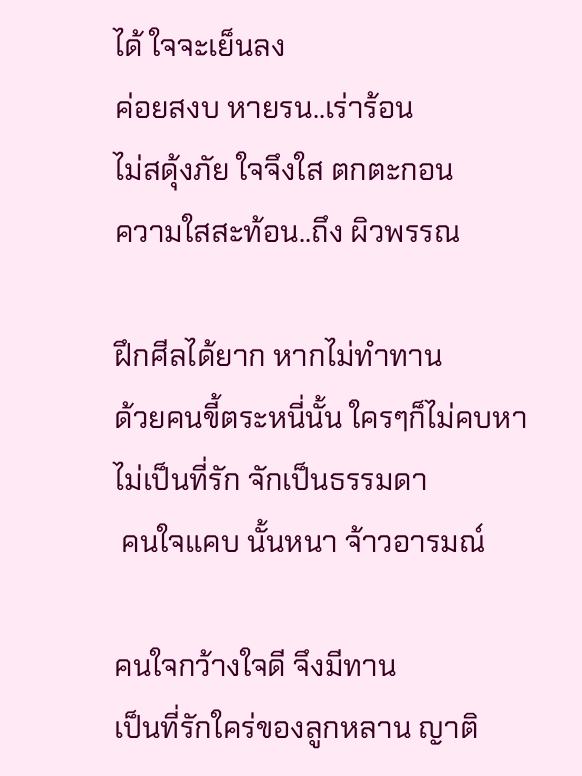ได้ ใจจะเย็นลง
ค่อยสงบ หายรน..เร่าร้อน
ไม่สดุ้งภัย ใจจึงใส ตกตะกอน
ความใสสะท้อน..ถึง ผิวพรรณ

ฝึกศีลได้ยาก หากไม่ทำทาน
ด้วยคนขี้ตระหนี่นั้น ใครๆก็ไม่คบหา
ไม่เป็นที่รัก จักเป็นธรรมดา
 คนใจแคบ นั้นหนา จ้าวอารมณ์

คนใจกว้างใจดี จึงมีทาน
เป็นที่รักใคร่ของลูกหลาน ญาติ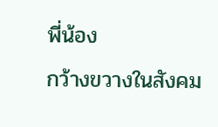พี่น้อง
กว้างขวางในสังคม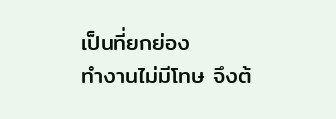เป็นที่ยกย่อง
ทำงานไม่มีโทษ จึงต้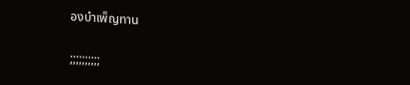องบำเพ็ญทาน

;;;;;;;;;;